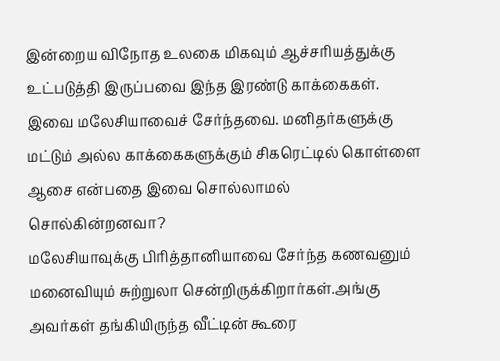இன்றைய விநோத உலகை மிகவும் ஆச்சரியத்துக்கு உட்படுத்தி இருப்பவை இந்த இரண்டு காக்கைகள். இவை மலேசியாவைச் சேர்ந்தவை. மனிதர்களுக்கு மட்டும் அல்ல காக்கைகளுக்கும் சிகரெட்டில் கொள்ளை ஆசை என்பதை இவை சொல்லாமல் சொல்கின்றனவா?
மலேசியாவுக்கு பிரித்தானியாவை சேர்ந்த கணவனும் மனைவியும் சுற்றுலா சென்றிருக்கிறார்கள்.அங்கு அவர்கள் தங்கியிருந்த வீட்டின் கூரை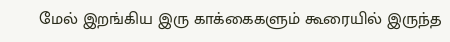மேல் இறங்கிய இரு காக்கைகளும் கூரையில் இருந்த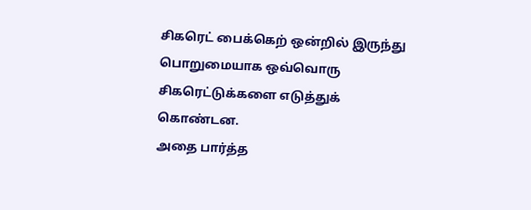சிகரெட் பைக்கெற் ஒன்றில் இருந்து பொறுமையாக ஒவ்வொரு சிகரெட்டுக்களை எடுத்துக் கொண்டன.
அதை பார்த்த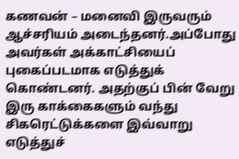கணவன் – மனைவி இருவரும் ஆச்சரியம் அடைந்தனர்.அப்போது அவர்கள் அக்காட்சியைப் புகைப்படமாக எடுத்துக் கொண்டனர். அதற்குப் பின் வேறு இரு காக்கைகளும் வந்து சிகரெட்டுக்களை இவ்வாறு எடுத்துச்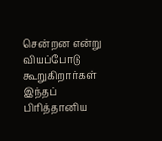சென்றன என்று வியப்போடு கூறுகிறார்கள் இந்தப் பிரித்தானிய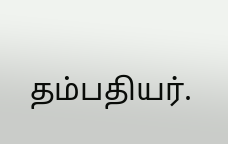தம்பதியர்.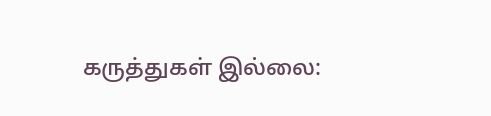கருத்துகள் இல்லை: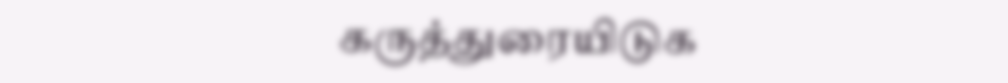கருத்துரையிடுக